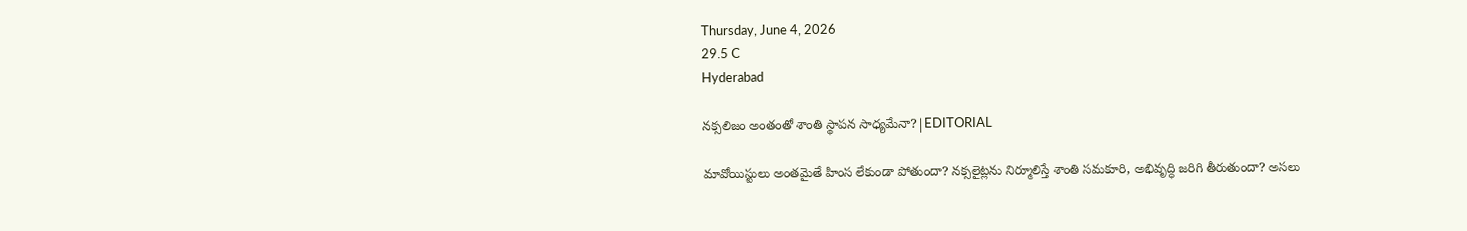Thursday, June 4, 2026
29.5 C
Hyderabad

నక్సలిజం అంతంతో శాంతి స్థాపన సాధ్యమేనా?|EDITORIAL

మావోయిస్టులు అంతమైతే హింస లేకుండా పోతుందా? నక్సలైట్లను నిర్మూలిస్తే శాంతి సమకూరి, అభివృద్ధి జరిగి తీరుతుందా? అసలు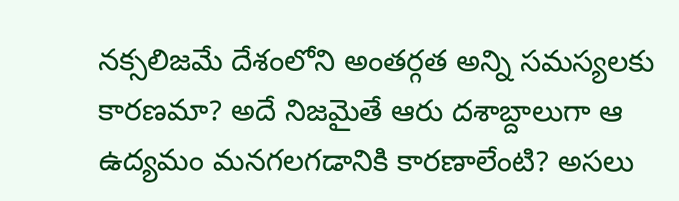నక్సలిజమే దేశంలోని అంతర్గత అన్ని సమస్యలకు కారణమా? అదే నిజమైతే ఆరు దశాబ్దాలుగా ఆ ఉద్యమం మనగలగడానికి కారణాలేంటి? అసలు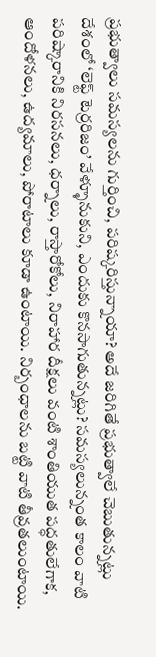ప్రభుత్వాలు సమస్యలను గుర్తించి, పరిష్కరిస్తున్నాయా? అదే జరిగితే ప్రభుత్వాలే చెబుతున్నట్లు దేశంలో ‘లెఫ్ట్ టెర్రరిజం’ వేళ్ళూనుకుని, ఎందుకు కొనసాగుతున్నట్లు? సమస్యలున్నంత కాలం వాటి పరిష్కారానికి నిరసనలు, ధర్నాలు, రాస్తారోకోలు, నిరాహార దీక్షలు వంటి శాంతియుత పద్ధతులేగాక, ఆందోళనలు, ఉద్యమాలు, పోరాటాలు కూడా ఉంటాయి. నిర్బంధాలను బట్టి వాటి తీవ్రతలుంటాయి.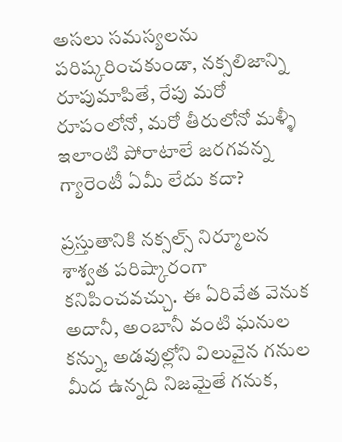అసలు సమస్యలను పరిష్కరించకుండా, నక్సలిజాన్ని రూపుమాపితే, రేపు మరో రూపంలోనో, మరో తీరులోనో మళ్ళీ ఇలాంటి పోరాటాలే జరగవన్న గ్యారెంటీ ఏమీ లేదు కదా?

ప్రస్తుతానికి నక్సల్స్ నిర్మూలన శాశ్వత పరిష్కారంగా కనిపించవచ్చు. ఈ ఏరివేత వెనుక అదానీ, అంబానీ వంటి ఘనుల కన్ను, అడవుల్లోని విలువైన గనుల మీద ఉన్నది నిజమైతే గనుక,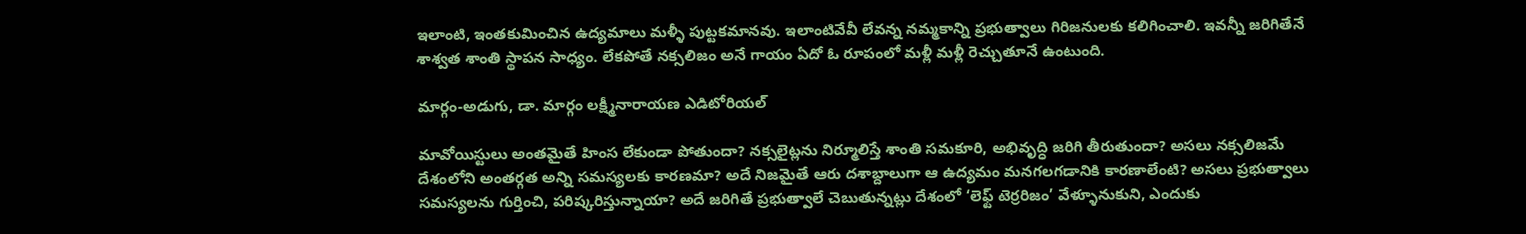ఇలాంటి, ఇంతకుమించిన ఉద్యమాలు మళ్ళీ పుట్టకమానవు. ఇలాంటివేవీ లేవన్న నమ్మకాన్ని ప్రభుత్వాలు గిరిజనులకు కలిగించాలి. ఇవన్నీ జరిగితేనే శాశ్వత శాంతి స్థాపన సాధ్యం. లేకపోతే నక్సలిజం అనే గాయం ఏదో ఓ రూపంలో మళ్లీ మళ్లీ రెచ్చుతూనే ఉంటుంది.

మార్గం-అడుగు, డా. మార్గం లక్ష్మీనారాయణ ఎడిటోరియల్

మావోయిస్టులు అంతమైతే హింస లేకుండా పోతుందా? నక్సలైట్లను నిర్మూలిస్తే శాంతి సమకూరి, అభివృద్ధి జరిగి తీరుతుందా? అసలు నక్సలిజమే దేశంలోని అంతర్గత అన్ని సమస్యలకు కారణమా? అదే నిజమైతే ఆరు దశాబ్దాలుగా ఆ ఉద్యమం మనగలగడానికి కారణాలేంటి? అసలు ప్రభుత్వాలు సమస్యలను గుర్తించి, పరిష్కరిస్తున్నాయా? అదే జరిగితే ప్రభుత్వాలే చెబుతున్నట్లు దేశంలో ‘లెఫ్ట్ టెర్రరిజం’ వేళ్ళూనుకుని, ఎందుకు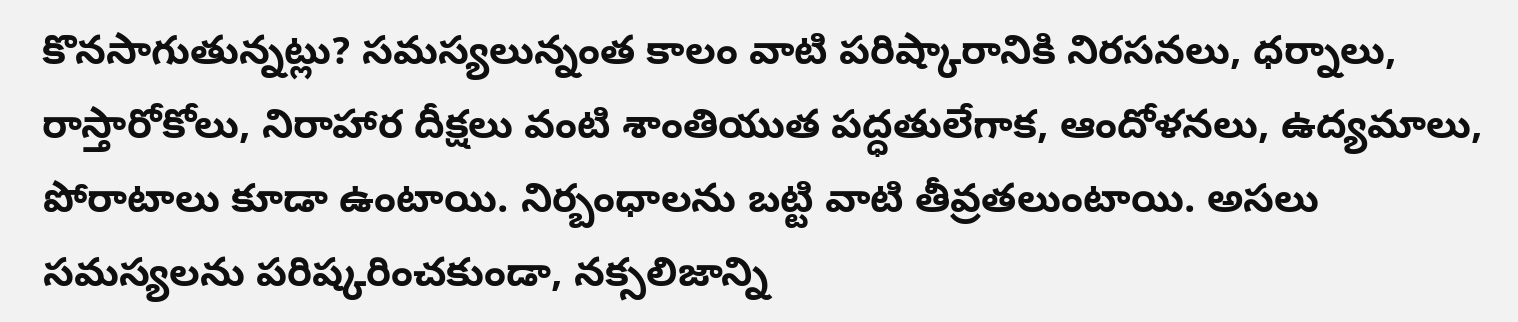కొనసాగుతున్నట్లు? సమస్యలున్నంత కాలం వాటి పరిష్కారానికి నిరసనలు, ధర్నాలు, రాస్తారోకోలు, నిరాహార దీక్షలు వంటి శాంతియుత పద్ధతులేగాక, ఆందోళనలు, ఉద్యమాలు, పోరాటాలు కూడా ఉంటాయి. నిర్బంధాలను బట్టి వాటి తీవ్రతలుంటాయి. అసలు సమస్యలను పరిష్కరించకుండా, నక్సలిజాన్ని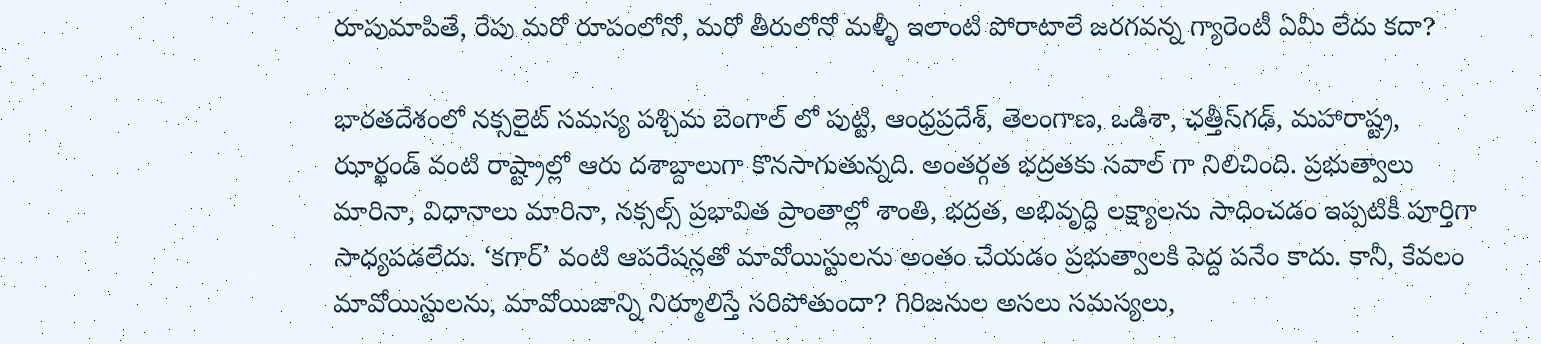రూపుమాపితే, రేపు మరో రూపంలోనో, మరో తీరులోనో మళ్ళీ ఇలాంటి పోరాటాలే జరగవన్న గ్యారెంటీ ఏమీ లేదు కదా?

భారతదేశంలో నక్సలైట్ సమస్య పశ్చిమ బెంగాల్ లో పుట్టి, ఆంధ్రప్రదేశ్, తెలంగాణ, ఒడిశా, ఛత్తీస్‌గఢ్, మహారాష్ట్ర, ఝార్ఖండ్ వంటి రాష్ట్రాల్లో ఆరు దశాబ్దాలుగా కొనసాగుతున్నది. అంతర్గత భద్రతకు సవాల్ గా నిలిచింది. ప్రభుత్వాలు మారినా, విధానాలు మారినా, నక్సల్స్‌ ప్రభావిత ప్రాంతాల్లో శాంతి, భద్రత, అభివృద్ధి లక్ష్యాలను సాధించడం ఇప్పటికీ పూర్తిగా సాధ్యపడలేదు. ‘కగార్’ వంటి ఆపరేషన్లతో మావోయిస్టులను అంతం చేయడం ప్రభుత్వాలకి పెద్ద పనేం కాదు. కానీ, కేవలం మావోయిస్టులను, మావోయిజాన్ని నిర్మూలిస్తే సరిపోతుందా? గిరిజనుల అసలు సమస్యలు,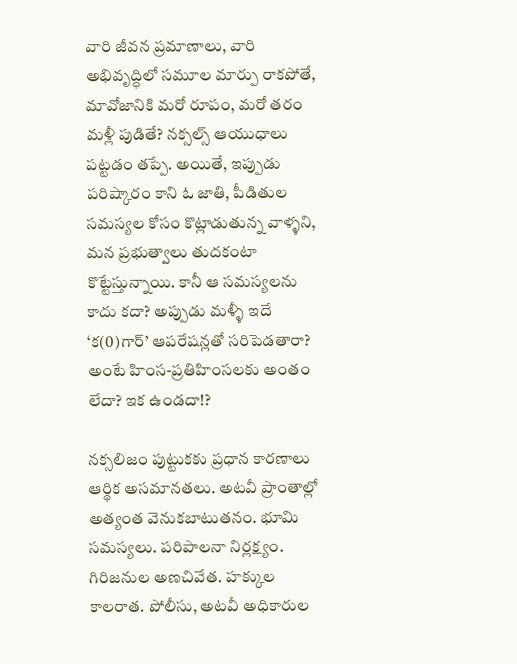వారి జీవన ప్రమాణాలు, వారి అభివృద్ధిలో సమూల మార్పు రాకపోతే, మావోజానికి మరో రూపం, మరో తరం మళ్లీ పుడితే? నక్సల్స్ ఆయుధాలు పట్టడం తప్పే. అయితే, ఇప్పుడు పరిష్కారం కాని ఓ జాతి, పీడితుల సమస్యల కోసం కొట్లాడుతున్న వాళ్ళని, మన ప్రభుత్వాలు తుదకంటా కొట్టేస్తున్నాయి. కానీ ఆ సమస్యలను కాదు కదా? అప్పుడు మళ్ళీ ఇదే ‘క(0)గార్’ ఆపరేషన్లతో సరిపెడతారా? అంటే హింస-ప్రతిహింసలకు అంతం లేదా? ఇక ఉండదా!?

నక్సలిజం పుట్టుకకు ప్రధాన కారణాలు ఆర్థిక అసమానతలు. అటవీ ప్రాంతాల్లో అత్యంత వెనుకబాటుతనం. భూమి సమస్యలు. పరిపాలనా నిర్లక్ష్యం. గిరిజనుల అణచివేత. హక్కుల కాలరాత. పోలీసు, అటవీ అధికారుల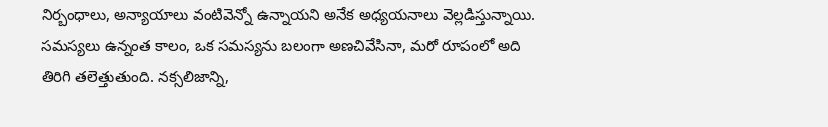నిర్బంధాలు, అన్యాయాలు వంటివెన్నో ఉన్నాయని అనేక అధ్యయనాలు వెల్లడిస్తున్నాయి. సమస్యలు ఉన్నంత కాలం, ఒక సమస్యను బలంగా అణచివేసినా, మరో రూపంలో అది తిరిగి తలెత్తుతుంది. నక్సలిజాన్ని,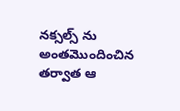నక్సల్స్ ను అంతమొందించిన తర్వాత ఆ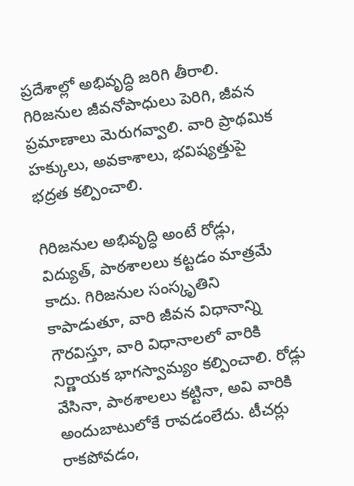ప్రదేశాల్లో అభివృద్ధి జరిగి తీరాలి. గిరిజనుల జీవనోపాధులు పెరిగి, జీవన ప్రమాణాలు మెరుగవ్వాలి. వారి ప్రాథమిక హక్కులు, అవకాశాలు, భవిష్యత్తుపై భద్రత కల్పించాలి.

గిరిజనుల అభివృద్ధి అంటే రోడ్లు, విద్యుత్, పాఠశాలలు కట్టడం మాత్రమే కాదు. గిరిజనుల సంస్కృతిని కాపాడుతూ, వారి జీవన విధానాన్ని గౌరవిస్తూ, వారి విధానాలలో వారికి నిర్ణాయక భాగస్వామ్యం కల్పించాలి. రోడ్లు వేసినా, పాఠశాలలు కట్టినా, అవి వారికి అందుబాటులోకే రావడంలేదు. టీచర్లు రాకపోవడం,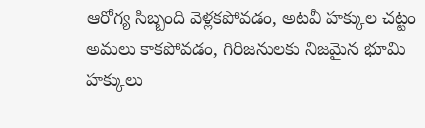ఆరోగ్య సిబ్బంది వెళ్లకపోవడం, అటవీ హక్కుల చట్టం అమలు కాకపోవడం, గిరిజనులకు నిజమైన భూమి హక్కులు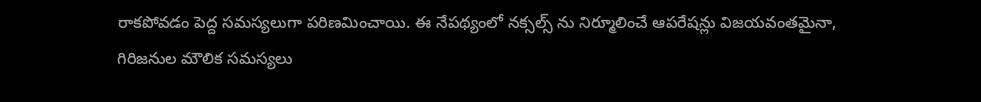రాకపోవడం పెద్ద సమస్యలుగా పరిణమించాయి. ఈ నేపథ్యంలో నక్సల్స్ ను నిర్మూలించే ఆపరేషన్లు విజయవంతమైనా, గిరిజనుల మౌలిక సమస్యలు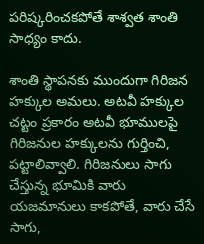పరిష్కరించకపోతే శాశ్వత శాంతి సాధ్యం కాదు.

శాంతి స్థాపనకు ముందుగా గిరిజన హక్కుల అమలు. అటవీ హక్కుల చట్టం ప్రకారం అటవీ భూములపై గిరిజనుల హక్కులను గుర్తించి, పట్టాలివ్వాలి. గిరిజనులు సాగు చేస్తున్న భూమికి వారు యజమానులు కాకపోతే, వారు చేసే సాగు,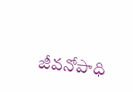జీవనోపాధి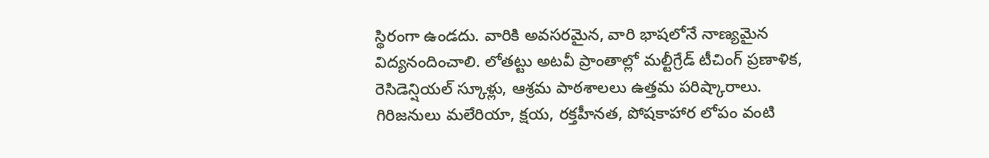స్థిరంగా ఉండదు. వారికి అవసరమైన, వారి భాషలోనే నాణ్యమైన విద్యనందించాలి. లోతట్టు అటవీ ప్రాంతాల్లో మల్టీగ్రేడ్ టీచింగ్ ప్రణాళిక, రెసిడెన్షియల్ స్కూళ్లు, ఆశ్రమ పాఠశాలలు ఉత్తమ పరిష్కారాలు. గిరిజనులు మలేరియా, క్షయ, రక్తహీనత, పోషకాహార లోపం వంటి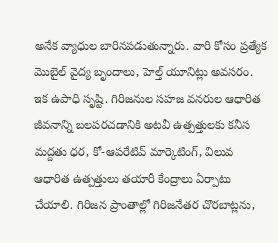అనేక వ్యాధుల బారినపడుతున్నారు. వారి కోసం ప్రత్యేక మొబైల్ వైద్య బృందాలు, హెల్త్ యూనిట్లు అవసరం. ఇక ఉపాధి సృష్టి. గిరిజనుల సహజ వనరుల ఆధారిత జీవనాన్ని బలపరచడానికి అటవీ ఉత్పత్తులకు కనీస మద్దతు ధర, కో-ఆపరేటివ్ మార్కెటింగ్, విలువ ఆధారిత ఉత్పత్తులు తయారీ కేంద్రాలు ఏర్పాటు చేయాలి. గిరిజన ప్రాంతాల్లో గిరిజనేతర చొరబాట్లను,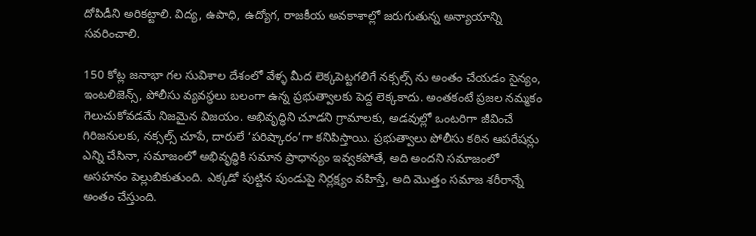దోపిడీని అరికట్టాలి. విద్య, ఉపాధి, ఉద్యోగ, రాజకీయ అవకాశాల్లో జరుగుతున్న అన్యాయాన్ని సవరించాలి.

150 కోట్ల జనాభా గల సువిశాల దేశంలో వేళ్ళ మీద లెక్కపెట్టగలిగే నక్సల్స్ ను అంతం చేయడం సైన్యం, ఇంటలిజెన్స్, పోలీసు వ్యవస్థలు బలంగా ఉన్న ప్రభుత్వాలకు పెద్ద లెక్కకాదు. అంతకంటే ప్రజల నమ్మకం గెలుచుకోవడమే నిజమైన విజయం. అభివృద్ధిని చూడని గ్రామాలకు, అడవుల్లో ఒంటరిగా జీవించే గిరిజనులకు, నక్సల్స్ చూపే, దారులే ‘పరిష్కారం’గా కనిపిస్తాయి. ప్రభుత్వాలు పోలీసు కఠిన ఆపరేషన్లు ఎన్ని చేసినా, సమాజంలో అభివృద్ధికి సమాన ప్రాధాన్యం ఇవ్వకపోతే, అది అందని సమాజంలో అసహనం పెల్లుబికుతుంది. ఎక్కడో పుట్టిన పుండుపై నిర్లక్ష్యం వహిస్తే, అది మొత్తం సమాజ శరీరాన్నే అంతం చేస్తుంది.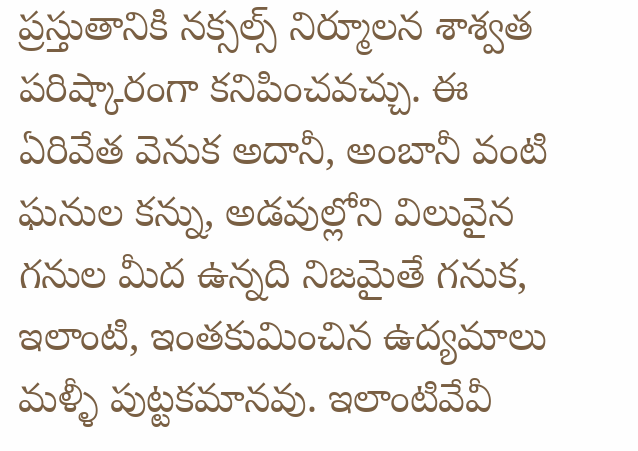ప్రస్తుతానికి నక్సల్స్ నిర్మూలన శాశ్వత పరిష్కారంగా కనిపించవచ్చు. ఈ ఏరివేత వెనుక అదానీ, అంబానీ వంటి ఘనుల కన్ను, అడవుల్లోని విలువైన గనుల మీద ఉన్నది నిజమైతే గనుక, ఇలాంటి, ఇంతకుమించిన ఉద్యమాలు మళ్ళీ పుట్టకమానవు. ఇలాంటివేవీ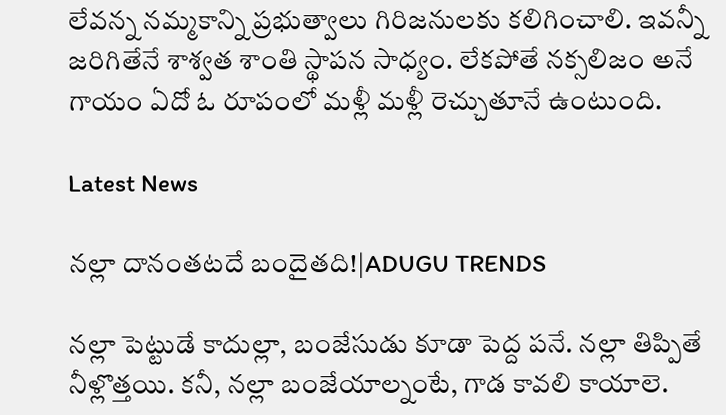లేవన్న నమ్మకాన్ని ప్రభుత్వాలు గిరిజనులకు కలిగించాలి. ఇవన్నీ జరిగితేనే శాశ్వత శాంతి స్థాపన సాధ్యం. లేకపోతే నక్సలిజం అనే గాయం ఏదో ఓ రూపంలో మళ్లీ మళ్లీ రెచ్చుతూనే ఉంటుంది.

Latest News

నల్లా దానంతటదే బందైతది!|ADUGU TRENDS

నల్లా పెట్టుడే కాదుల్లా, బంజేసుడు కూడా పెద్ద పనే. నల్లా తిప్పితే నీళ్లొత్తయి. కనీ, నల్లా బంజేయాల్నంటే, గాడ కావలి కాయాలె.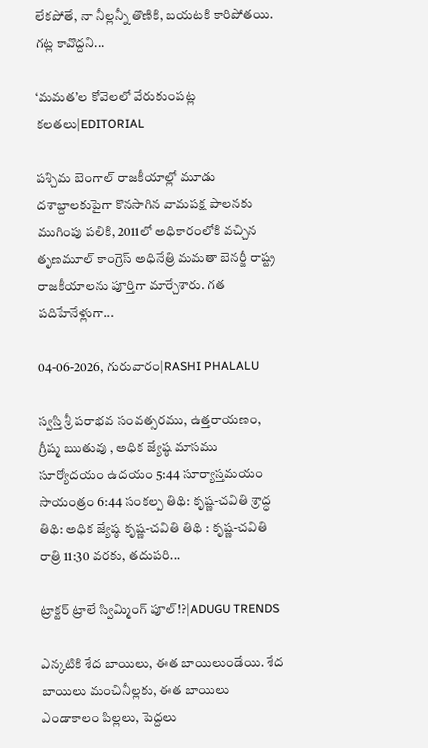లేకపోతే, నా నీల్లన్నీ తొణికి, బయటకి కారిపోతయి. గట్ల కావొద్దని...

‘మమత’ల కోవెలలో వేరుకుంపట్ల కలతలు|EDITORIAL

పశ్చిమ బెంగాల్ రాజకీయాల్లో మూడు దశాబ్దాలకుపైగా కొనసాగిన వామపక్ష పాలనకు ముగింపు పలికి, 2011లో అధికారంలోకి వచ్చిన తృణమూల్ కాంగ్రెస్ అధినేత్రి మమతా బెనర్జీ రాష్ట్ర రాజకీయాలను పూర్తిగా మార్చేశారు. గత పదిహేనేళ్లుగా...

04-06-2026, గురువారం|RASHI PHALALU

స్వస్తి శ్రీ పరాభవ సంవత్సరము, ఉత్తరాయణం, గ్రీష్మ ఋతువు , అధిక జ్యేష్ఠ మాసము సూర్యోదయం ఉదయం 5:44 సూర్యాస్తమయం సాయంత్రం 6:44 సంకల్ప తిథి: కృష్ణ-చవితి శ్రాద్ధ తిథి: అధిక జ్యేష్ఠ కృష్ణ-చవితి తిథి : కృష్ణ-చవితి రాత్రి 11:30 వరకు, తదుపరి...

ట్రాక్టర్ ట్రాలే స్విమ్మింగ్ పూల్!?|ADUGU TRENDS

ఎన్కటికి శేద బాయిలు, ఈత బాయిలుండేయి. శేద బాయిలు మంచినీల్లకు, ఈత బాయిలు ఎండాకాలం పిల్లలు, పెద్దలు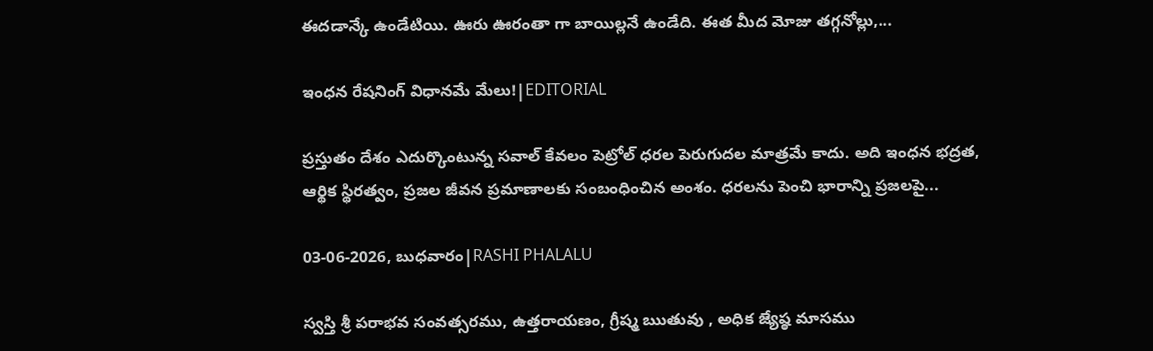ఈదడాన్కే ఉండేటియి. ఊరు ఊరంతా గా బాయిల్లనే ఉండేది. ఈత మీద మోజు తగ్గనోల్లు,...

ఇంధన రేషనింగ్ విధానమే మేలు!|EDITORIAL

ప్రస్తుతం దేశం ఎదుర్కొంటున్న సవాల్ కేవలం పెట్రోల్ ధరల పెరుగుదల మాత్రమే కాదు. అది ఇంధన భద్రత, ఆర్థిక స్థిరత్వం, ప్రజల జీవన ప్రమాణాలకు సంబంధించిన అంశం. ధరలను పెంచి భారాన్ని ప్రజలపై...

03-06-2026, బుధవారం|RASHI PHALALU

స్వస్తి శ్రీ పరాభవ సంవత్సరము, ఉత్తరాయణం, గ్రీష్మ ఋతువు , అధిక జ్యేష్ఠ మాసము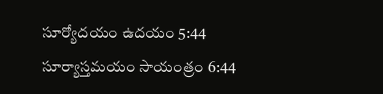సూర్యోదయం ఉదయం 5:44 సూర్యాస్తమయం సాయంత్రం 6:44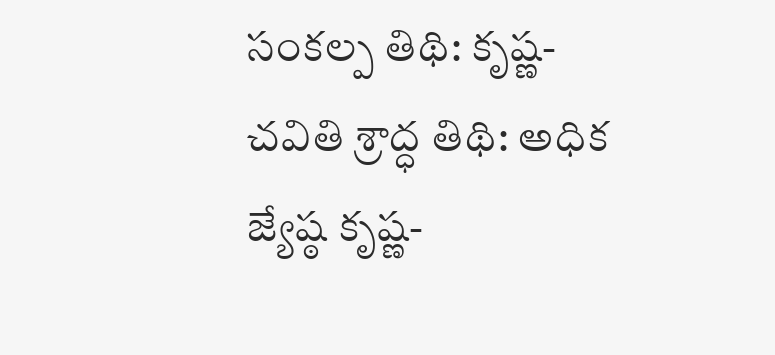సంకల్ప తిథి: కృష్ణ-చవితి శ్రాద్ధ తిథి: అధిక జ్యేష్ఠ కృష్ణ-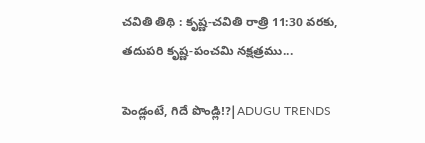చవితి తిథి : కృష్ణ-చవితి రాత్రి 11:30 వరకు, తదుపరి కృష్ణ-పంచమి నక్షత్రము...

పెండ్లంటే, గిదే పొండ్లి!?|ADUGU TRENDS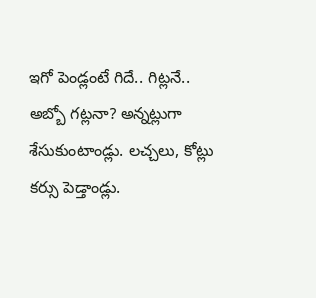ఇగో పెండ్లంటే గిదే.. గిట్లనే.. అబ్బో గట్లనా? అన్నట్లుగా శేసుకుంటాండ్లు. లచ్చలు, కోట్లు కర్సు పెడ్తాండ్లు.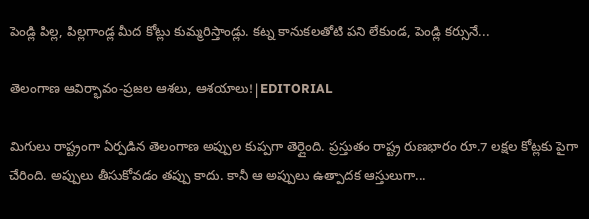పెండ్లి పిల్ల, పిల్లగాండ్ల మీద కోట్లు కుమ్మరిస్తాండ్లు. కట్న కానుకలతోటి పని లేకుండ, పెండ్లి కర్సునే...

తెలంగాణ ఆవిర్భావం-ప్రజల ఆశలు, ఆశయాలు!|EDITORIAL

మిగులు రాష్ట్రంగా ఏర్పడిన తెలంగాణ అప్పుల కుప్పగా తెర్లైంది. ప్రస్తుతం రాష్ట్ర రుణభారం రూ.7 లక్షల కోట్లకు పైగా చేరింది. అప్పులు తీసుకోవడం తప్పు కాదు. కానీ ఆ అప్పులు ఉత్పాదక ఆస్తులుగా...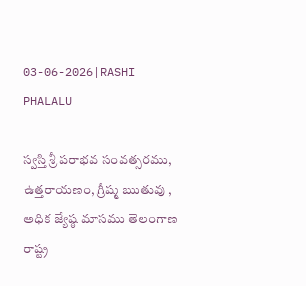03-06-2026|RASHI PHALALU

స్వస్తి శ్రీ పరాభవ సంవత్సరము, ఉత్తరాయణం, గ్రీష్మ ఋతువు , అధిక జ్యేష్ఠ మాసము తెలంగాణ రాష్ట్ర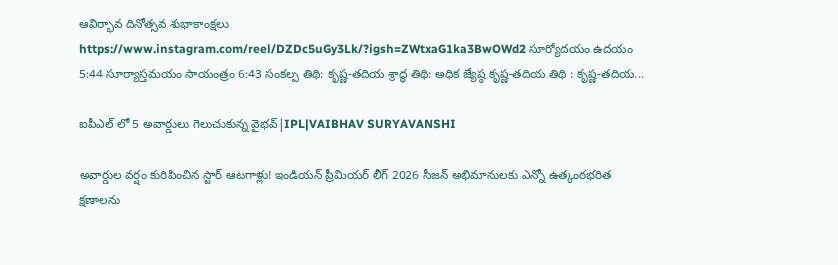ఆవిర్భావ దినోత్సవ శుభాకాంక్షలు https://www.instagram.com/reel/DZDc5uGy3Lk/?igsh=ZWtxaG1ka3BwOWd2 సూర్యోదయం ఉదయం 5:44 సూర్యాస్తమయం సాయంత్రం 6:43 సంకల్ప తిథి: కృష్ణ-తదియ శ్రాద్ధ తిథి: అధిక జ్యేష్ఠ కృష్ణ-తదియ తిథి : కృష్ణ-తదియ...

ఐపీఎల్ లో 5 అవార్డులు గెలుచుకున్న వైభవ్|IPL|VAIBHAV SURYAVANSHI

అవార్డుల వర్షం కురిపించిన స్టార్ ఆటగాళ్లు! ఇండియన్ ప్రీమియర్ లీగ్ 2026 సీజన్ అభిమానులకు ఎన్నో ఉత్కంఠభరిత క్షణాలను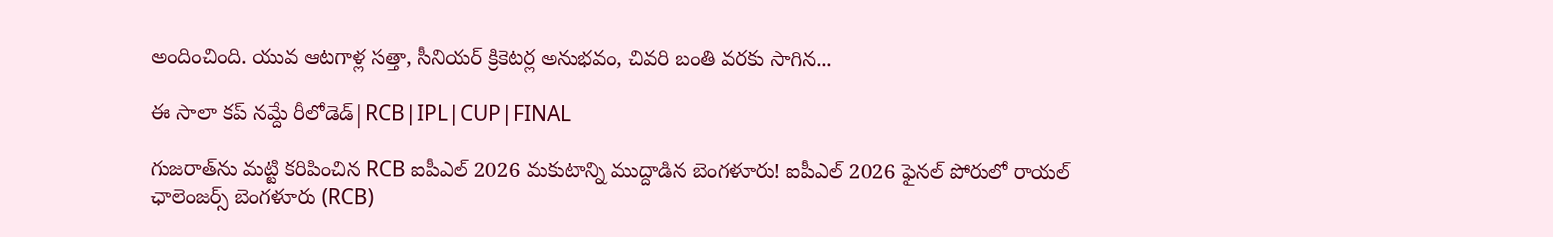అందించింది. యువ ఆటగాళ్ల సత్తా, సీనియర్ క్రికెటర్ల అనుభవం, చివరి బంతి వరకు సాగిన...

ఈ సాలా కప్ నమ్దే రీలోడెడ్|RCB|IPL|CUP|FINAL

గుజరాత్‌ను మట్టి కరిపించిన RCB ఐపీఎల్ 2026 మకుటాన్ని ముద్దాడిన బెంగళూరు! ఐపీఎల్ 2026 ఫైనల్ పోరులో రాయల్ ఛాలెంజర్స్ బెంగళూరు (RCB)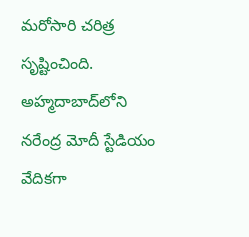మరోసారి చరిత్ర సృష్టించింది. అహ్మదాబాద్‌లోని నరేంద్ర మోదీ స్టేడియం వేదికగా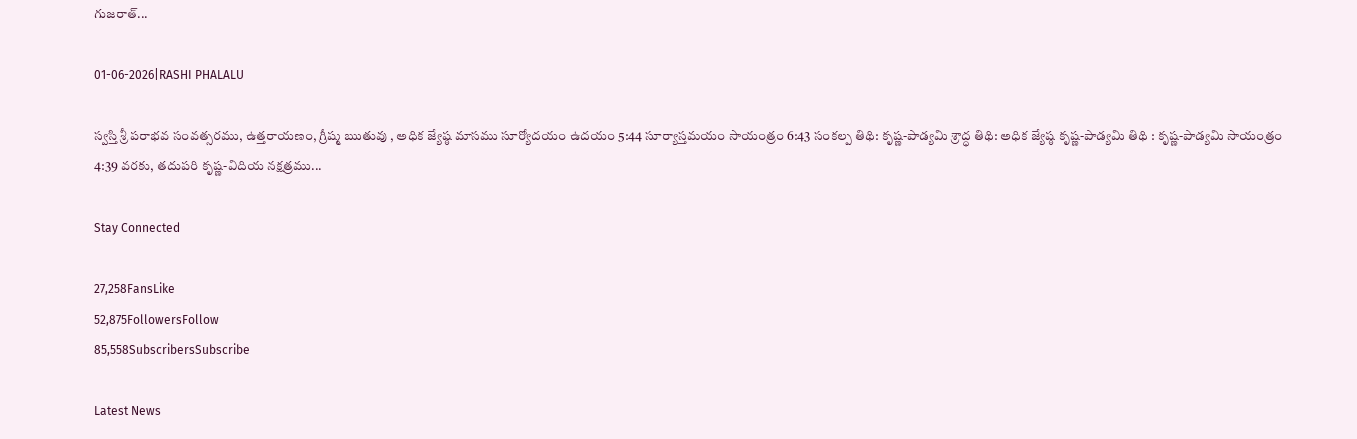గుజరాత్...

01-06-2026|RASHI PHALALU

స్వస్తి శ్రీ పరాభవ సంవత్సరము, ఉత్తరాయణం, గ్రీష్మ ఋతువు , అధిక జ్యేష్ఠ మాసము సూర్యోదయం ఉదయం 5:44 సూర్యాస్తమయం సాయంత్రం 6:43 సంకల్ప తిథి: కృష్ణ-పాడ్యమి శ్రాద్ధ తిథి: అధిక జ్యేష్ఠ కృష్ణ-పాడ్యమి తిథి : కృష్ణ-పాడ్యమి సాయంత్రం 4:39 వరకు, తదుపరి కృష్ణ-విదియ నక్షత్రము...

Stay Connected

27,258FansLike
52,875FollowersFollow
85,558SubscribersSubscribe

Latest News